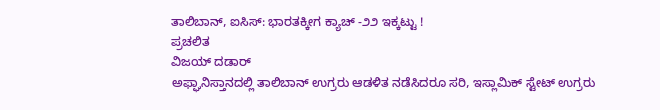ತಾಲಿಬಾನ್, ಐಸಿಸ್‌: ಭಾರತಕ್ಕೀಗ ಕ್ಯಾಚ್ -೨೨ ಇಕ್ಕಟ್ಟು !
ಪ್ರಚಲಿತ
ವಿಜಯ್ ದಡಾರ‍್
ಅಫ್ಘಾನಿಸ್ತಾನದಲ್ಲಿ ತಾಲಿಬಾನ್ ಉಗ್ರರು ಆಡಳಿತ ನಡೆಸಿದರೂ ಸರಿ, ಇಸ್ಲಾಮಿಕ್ ಸ್ಟೇಟ್ ಉಗ್ರರು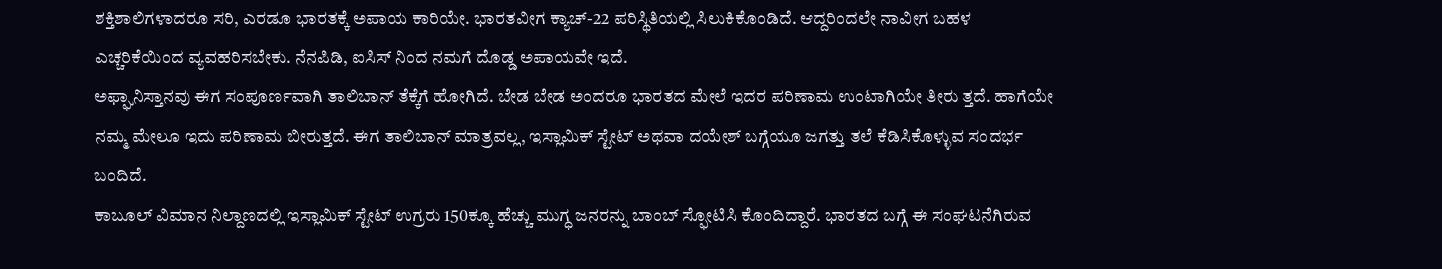ಶಕ್ತಿಶಾಲಿಗಳಾದರೂ ಸರಿ, ಎರಡೂ ಭಾರತಕ್ಕೆ ಅಪಾಯ ಕಾರಿಯೇ. ಭಾರತವೀಗ ಕ್ಯಾಚ್-22 ಪರಿಸ್ಥಿತಿಯಲ್ಲಿ ಸಿಲುಕಿಕೊಂಡಿದೆ. ಆದ್ದರಿಂದಲೇ ನಾವೀಗ ಬಹಳ ಎಚ್ಚರಿಕೆಯಿಂದ ವ್ಯವಹರಿಸಬೇಕು. ನೆನಪಿಡಿ, ಐಸಿಸ್‌ ನಿಂದ ನಮಗೆ ದೊಡ್ಡ ಅಪಾಯವೇ ಇದೆ.
ಅಫ್ಘಾನಿಸ್ತಾನವು ಈಗ ಸಂಪೂರ್ಣವಾಗಿ ತಾಲಿಬಾನ್ ತೆಕ್ಕೆಗೆ ಹೋಗಿದೆ. ಬೇಡ ಬೇಡ ಅಂದರೂ ಭಾರತದ ಮೇಲೆ ಇದರ ಪರಿಣಾಮ ಉಂಟಾಗಿಯೇ ತೀರು ತ್ತದೆ. ಹಾಗೆಯೇ ನಮ್ಮ ಮೇಲೂ ಇದು ಪರಿಣಾಮ ಬೀರುತ್ತದೆ. ಈಗ ತಾಲಿಬಾನ್ ಮಾತ್ರವಲ್ಲ, ಇಸ್ಲಾಮಿಕ್ ಸ್ಟೇಟ್ ಅಥವಾ ದಯೇಶ್ ಬಗ್ಗೆಯೂ ಜಗತ್ತು ತಲೆ ಕೆಡಿಸಿಕೊಳ್ಳುವ ಸಂದರ್ಭ ಬಂದಿದೆ.
ಕಾಬೂಲ್ ವಿಮಾನ ನಿಲ್ದಾಣದಲ್ಲಿ ಇಸ್ಲಾಮಿಕ್ ಸ್ಟೇಟ್ ಉಗ್ರರು 150ಕ್ಕೂ ಹೆಚ್ಚು ಮುಗ್ಧ ಜನರನ್ನು ಬಾಂಬ್ ಸ್ಫೋಟಿಸಿ ಕೊಂದಿದ್ದಾರೆ. ಭಾರತದ ಬಗ್ಗೆ ಈ ಸಂಘಟನೆಗಿರುವ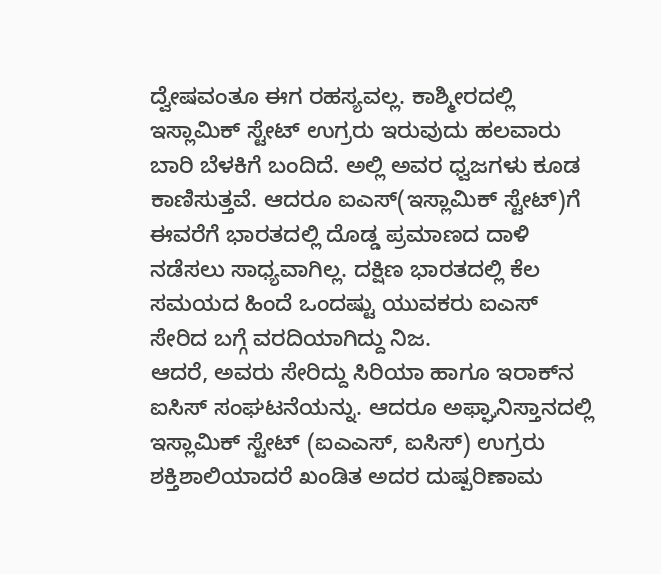ದ್ವೇಷವಂತೂ ಈಗ ರಹಸ್ಯವಲ್ಲ. ಕಾಶ್ಮೀರದಲ್ಲಿ ಇಸ್ಲಾಮಿಕ್ ಸ್ಟೇಟ್ ಉಗ್ರರು ಇರುವುದು ಹಲವಾರು ಬಾರಿ ಬೆಳಕಿಗೆ ಬಂದಿದೆ. ಅಲ್ಲಿ ಅವರ ಧ್ವಜಗಳು ಕೂಡ ಕಾಣಿಸುತ್ತವೆ. ಆದರೂ ಐಎಸ್(ಇಸ್ಲಾಮಿಕ್ ಸ್ಟೇಟ್)ಗೆ ಈವರೆಗೆ ಭಾರತದಲ್ಲಿ ದೊಡ್ಡ ಪ್ರಮಾಣದ ದಾಳಿ ನಡೆಸಲು ಸಾಧ್ಯವಾಗಿಲ್ಲ. ದಕ್ಷಿಣ ಭಾರತದಲ್ಲಿ ಕೆಲ ಸಮಯದ ಹಿಂದೆ ಒಂದಷ್ಟು ಯುವಕರು ಐಎಸ್ ಸೇರಿದ ಬಗ್ಗೆ ವರದಿಯಾಗಿದ್ದು ನಿಜ.
ಆದರೆ, ಅವರು ಸೇರಿದ್ದು ಸಿರಿಯಾ ಹಾಗೂ ಇರಾಕ್‌ನ ಐಸಿಸ್ ಸಂಘಟನೆಯನ್ನು. ಆದರೂ ಅಫ್ಘಾನಿಸ್ತಾನದಲ್ಲಿ ಇಸ್ಲಾಮಿಕ್ ಸ್ಟೇಟ್ (ಐಎಎಸ್, ಐಸಿಸ್) ಉಗ್ರರು ಶಕ್ತಿಶಾಲಿಯಾದರೆ ಖಂಡಿತ ಅದರ ದುಷ್ಪರಿಣಾಮ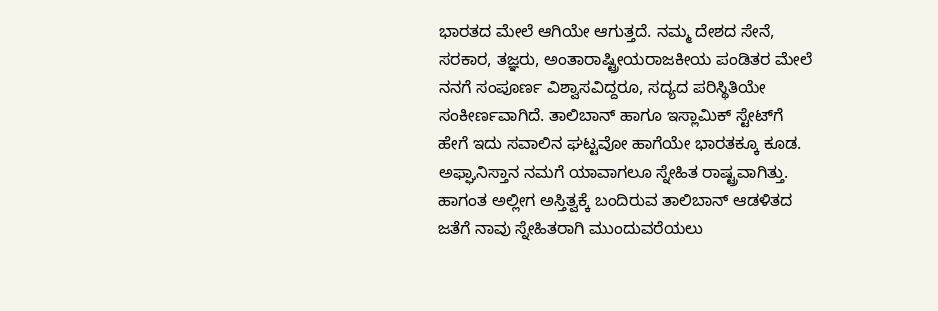ಭಾರತದ ಮೇಲೆ ಆಗಿಯೇ ಆಗುತ್ತದೆ. ನಮ್ಮ ದೇಶದ ಸೇನೆ, ಸರಕಾರ, ತಜ್ಞರು, ಅಂತಾರಾಷ್ಟ್ರೀಯರಾಜಕೀಯ ಪಂಡಿತರ ಮೇಲೆ ನನಗೆ ಸಂಪೂರ್ಣ ವಿಶ್ವಾಸವಿದ್ದರೂ, ಸದ್ಯದ ಪರಿಸ್ಥಿತಿಯೇ ಸಂಕೀರ್ಣವಾಗಿದೆ. ತಾಲಿಬಾನ್ ಹಾಗೂ ಇಸ್ಲಾಮಿಕ್ ಸ್ಟೇಟ್‌ಗೆ ಹೇಗೆ ಇದು ಸವಾಲಿನ ಘಟ್ಟವೋ ಹಾಗೆಯೇ ಭಾರತಕ್ಕೂ ಕೂಡ.
ಅಫ್ಘಾನಿಸ್ತಾನ ನಮಗೆ ಯಾವಾಗಲೂ ಸ್ನೇಹಿತ ರಾಷ್ಟ್ರವಾಗಿತ್ತು. ಹಾಗಂತ ಅಲ್ಲೀಗ ಅಸ್ತಿತ್ವಕ್ಕೆ ಬಂದಿರುವ ತಾಲಿಬಾನ್ ಆಡಳಿತದ ಜತೆಗೆ ನಾವು ಸ್ನೇಹಿತರಾಗಿ ಮುಂದುವರೆಯಲು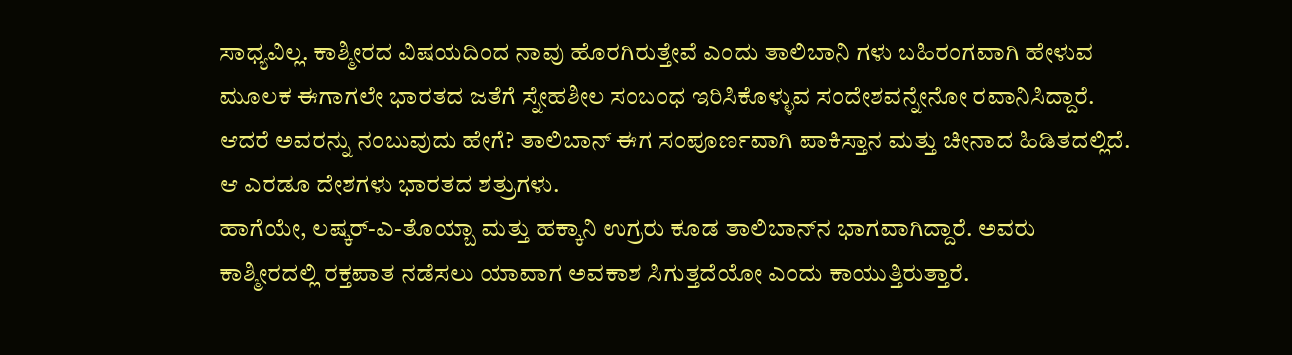ಸಾಧ್ಯವಿಲ್ಲ. ಕಾಶ್ಮೀರದ ವಿಷಯದಿಂದ ನಾವು ಹೊರಗಿರುತ್ತೇವೆ ಎಂದು ತಾಲಿಬಾನಿ ಗಳು ಬಹಿರಂಗವಾಗಿ ಹೇಳುವ ಮೂಲಕ ಈಗಾಗಲೇ ಭಾರತದ ಜತೆಗೆ ಸ್ನೇಹಶೀಲ ಸಂಬಂಧ ಇರಿಸಿಕೊಳ್ಳುವ ಸಂದೇಶವನ್ನೇನೋ ರವಾನಿಸಿದ್ದಾರೆ. ಆದರೆ ಅವರನ್ನು ನಂಬುವುದು ಹೇಗೆ? ತಾಲಿಬಾನ್ ಈಗ ಸಂಪೂರ್ಣವಾಗಿ ಪಾಕಿಸ್ತಾನ ಮತ್ತು ಚೀನಾದ ಹಿಡಿತದಲ್ಲಿದೆ. ಆ ಎರಡೂ ದೇಶಗಳು ಭಾರತದ ಶತ್ರುಗಳು.
ಹಾಗೆಯೇ, ಲಷ್ಕರ್-ಎ-ತೊಯ್ಬಾ ಮತ್ತು ಹಕ್ಕಾನಿ ಉಗ್ರರು ಕೂಡ ತಾಲಿಬಾನ್‌ನ ಭಾಗವಾಗಿದ್ದಾರೆ. ಅವರು ಕಾಶ್ಮೀರದಲ್ಲಿ ರಕ್ತಪಾತ ನಡೆಸಲು ಯಾವಾಗ ಅವಕಾಶ ಸಿಗುತ್ತದೆಯೋ ಎಂದು ಕಾಯುತ್ತಿರುತ್ತಾರೆ.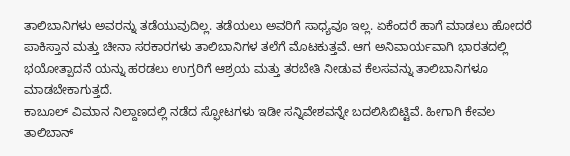ತಾಲಿಬಾನಿಗಳು ಅವರನ್ನು ತಡೆಯುವುದಿಲ್ಲ. ತಡೆಯಲು ಅವರಿಗೆ ಸಾಧ್ಯವೂ ಇಲ್ಲ. ಏಕೆಂದರೆ ಹಾಗೆ ಮಾಡಲು ಹೋದರೆ ಪಾಕಿಸ್ತಾನ ಮತ್ತು ಚೀನಾ ಸರಕಾರಗಳು ತಾಲಿಬಾನಿಗಳ ತಲೆಗೆ ಮೊಟಕುತ್ತವೆ. ಆಗ ಅನಿವಾರ್ಯವಾಗಿ ಭಾರತದಲ್ಲಿ ಭಯೋತ್ಪಾದನೆ ಯನ್ನು ಹರಡಲು ಉಗ್ರರಿಗೆ ಆಶ್ರಯ ಮತ್ತು ತರಬೇತಿ ನೀಡುವ ಕೆಲಸವನ್ನು ತಾಲಿಬಾನಿಗಳೂ ಮಾಡಬೇಕಾಗುತ್ತದೆ.
ಕಾಬೂಲ್ ವಿಮಾನ ನಿಲ್ದಾಣದಲ್ಲಿ ನಡೆದ ಸ್ಫೋಟಗಳು ಇಡೀ ಸನ್ನಿವೇಶವನ್ನೇ ಬದಲಿಸಿಬಿಟ್ಟಿವೆ. ಹೀಗಾಗಿ ಕೇವಲ ತಾಲಿಬಾನ್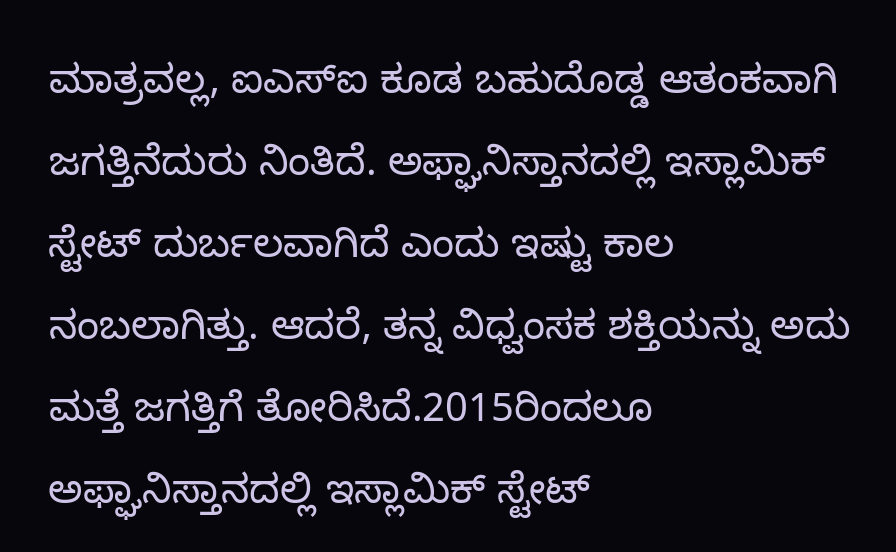ಮಾತ್ರವಲ್ಲ, ಐಎಸ್‌ಐ ಕೂಡ ಬಹುದೊಡ್ಡ ಆತಂಕವಾಗಿ ಜಗತ್ತಿನೆದುರು ನಿಂತಿದೆ. ಅಫ್ಘಾನಿಸ್ತಾನದಲ್ಲಿ ಇಸ್ಲಾಮಿಕ್ ಸ್ಟೇಟ್ ದುರ್ಬಲವಾಗಿದೆ ಎಂದು ಇಷ್ಟು ಕಾಲ ನಂಬಲಾಗಿತ್ತು. ಆದರೆ, ತನ್ನ ವಿಧ್ವಂಸಕ ಶಕ್ತಿಯನ್ನು ಅದು ಮತ್ತೆ ಜಗತ್ತಿಗೆ ತೋರಿಸಿದೆ.2015ರಿಂದಲೂ ಅಫ್ಘಾನಿಸ್ತಾನದಲ್ಲಿ ಇಸ್ಲಾಮಿಕ್ ಸ್ಟೇಟ್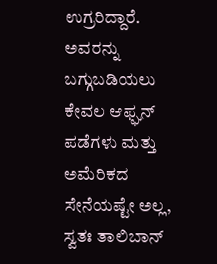ಉಗ್ರರಿದ್ದಾರೆ. ಅವರನ್ನು ಬಗ್ಗುಬಡಿಯಲು ಕೇವಲ ಆಫ್ಘನ್ ಪಡೆಗಳು ಮತ್ತು ಅಮೆರಿಕದ ಸೇನೆಯಷ್ಟೇ ಅಲ್ಲ, ಸ್ವತಃ ತಾಲಿಬಾನ್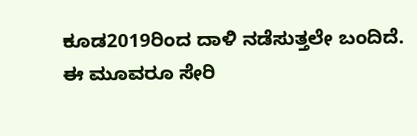ಕೂಡ2019ರಿಂದ ದಾಳಿ ನಡೆಸುತ್ತಲೇ ಬಂದಿದೆ.
ಈ ಮೂವರೂ ಸೇರಿ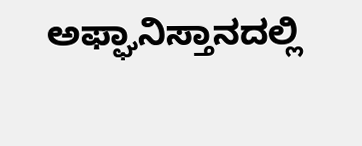ಅಫ್ಘಾನಿಸ್ತಾನದಲ್ಲಿ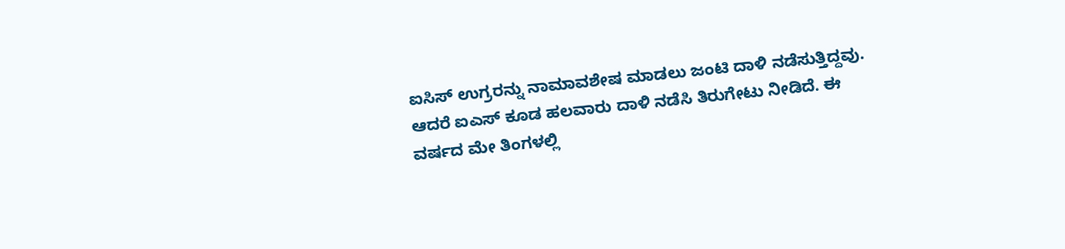ಐಸಿಸ್ ಉಗ್ರರನ್ನು ನಾಮಾವಶೇಷ ಮಾಡಲು ಜಂಟಿ ದಾಳಿ ನಡೆಸುತ್ತಿದ್ದವು. ಆದರೆ ಐಎಸ್ ಕೂಡ ಹಲವಾರು ದಾಳಿ ನಡೆಸಿ ತಿರುಗೇಟು ನೀಡಿದೆ. ಈ ವರ್ಷದ ಮೇ ತಿಂಗಳಲ್ಲಿ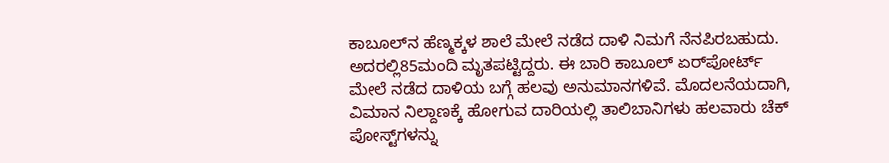ಕಾಬೂಲ್‌ನ ಹೆಣ್ಮಕ್ಕಳ ಶಾಲೆ ಮೇಲೆ ನಡೆದ ದಾಳಿ ನಿಮಗೆ ನೆನಪಿರಬಹುದು. ಅದರಲ್ಲಿ85ಮಂದಿ ಮೃತಪಟ್ಟಿದ್ದರು. ಈ ಬಾರಿ ಕಾಬೂಲ್ ಏರ್‌ಪೋರ್ಟ್ ಮೇಲೆ ನಡೆದ ದಾಳಿಯ ಬಗ್ಗೆ ಹಲವು ಅನುಮಾನಗಳಿವೆ. ಮೊದಲನೆಯದಾಗಿ, ವಿಮಾನ ನಿಲ್ದಾಣಕ್ಕೆ ಹೋಗುವ ದಾರಿಯಲ್ಲಿ ತಾಲಿಬಾನಿಗಳು ಹಲವಾರು ಚೆಕ್ ಪೋಸ್ಟ್‌ಗಳನ್ನು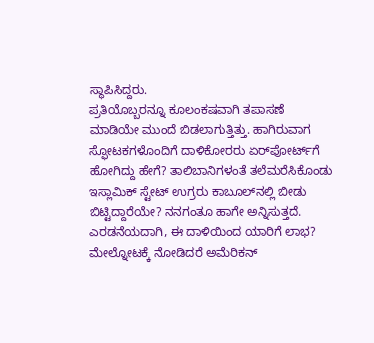ಸ್ಥಾಪಿಸಿದ್ದರು.
ಪ್ರತಿಯೊಬ್ಬರನ್ನೂ ಕೂಲಂಕಷವಾಗಿ ತಪಾಸಣೆ ಮಾಡಿಯೇ ಮುಂದೆ ಬಿಡಲಾಗುತ್ತಿತ್ತು. ಹಾಗಿರುವಾಗ ಸ್ಫೋಟಕಗಳೊಂದಿಗೆ ದಾಳಿಕೋರರು ಏರ್‌ಪೋರ್ಟ್‌ಗೆ ಹೋಗಿದ್ದು ಹೇಗೆ? ತಾಲಿಬಾನಿಗಳಂತೆ ತಲೆಮರೆಸಿಕೊಂಡು ಇಸ್ಲಾಮಿಕ್ ಸ್ಟೇಟ್ ಉಗ್ರರು ಕಾಬೂಲ್‌ನಲ್ಲಿ ಬೀಡು ಬಿಟ್ಟಿದ್ದಾರೆಯೇ? ನನಗಂತೂ ಹಾಗೇ ಅನ್ನಿಸುತ್ತದೆ. ಎರಡನೆಯದಾಗಿ, ಈ ದಾಳಿಯಿಂದ ಯಾರಿಗೆ ಲಾಭ? ಮೇಲ್ನೋಟಕ್ಕೆ ನೋಡಿದರೆ ಅಮೆರಿಕನ್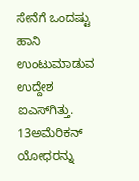ಸೇನೆಗೆ ಒಂದಷ್ಟು ಹಾನಿ ಉಂಟುಮಾಡುವ ಉದ್ದೇಶ ಐಎಸ್‌ಗಿತ್ತು.
13ಅಮೆರಿಕನ್ ಯೋಧರನ್ನು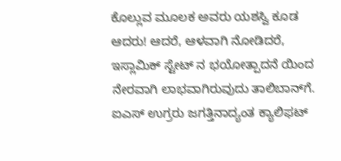ಕೊಲ್ಲುವ ಮೂಲಕ ಅವರು ಯಶಸ್ವಿ ಕೂಡ ಆದರು! ಆದರೆ, ಆಳವಾಗಿ ನೋಡಿದರೆ, ಇಸ್ಲಾಮಿಕ್ ಸ್ಟೇಟ್ ನ ಭಯೋತ್ಪಾದನೆ ಯಿಂದ ನೇರವಾಗಿ ಲಾಭವಾಗಿರುವುದು ತಾಲಿಬಾನ್‌ಗೆ. ಐಎಸ್ ಉಗ್ರರು ಜಗತ್ತಿನಾದ್ಯಂತ ಕ್ಯಾಲಿಫಟ್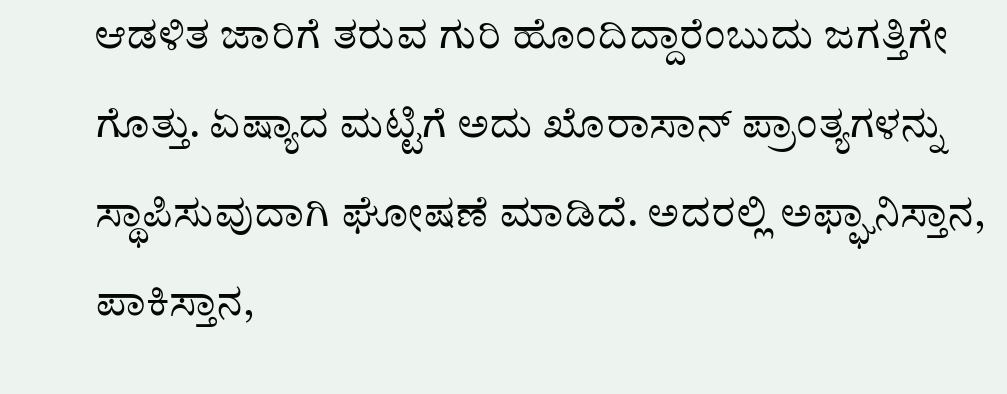ಆಡಳಿತ ಜಾರಿಗೆ ತರುವ ಗುರಿ ಹೊಂದಿದ್ದಾರೆಂಬುದು ಜಗತ್ತಿಗೇ ಗೊತ್ತು. ಏಷ್ಯಾದ ಮಟ್ಟಿಗೆ ಅದು ಖೊರಾಸಾನ್ ಪ್ರಾಂತ್ಯಗಳನ್ನು ಸ್ಥಾಪಿಸುವುದಾಗಿ ಘೋಷಣೆ ಮಾಡಿದೆ. ಅದರಲ್ಲಿ ಅಫ್ಘಾನಿಸ್ತಾನ, ಪಾಕಿಸ್ತಾನ,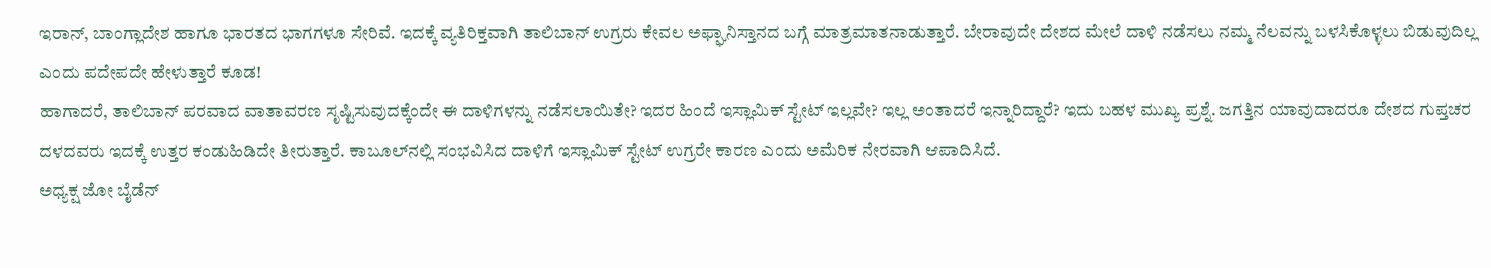ಇರಾನ್, ಬಾಂಗ್ಲಾದೇಶ ಹಾಗೂ ಭಾರತದ ಭಾಗಗಳೂ ಸೇರಿವೆ. ಇದಕ್ಕೆ ವ್ಯತಿರಿಕ್ತವಾಗಿ ತಾಲಿಬಾನ್ ಉಗ್ರರು ಕೇವಲ ಅಫ್ಘಾನಿಸ್ತಾನದ ಬಗ್ಗೆ ಮಾತ್ರಮಾತನಾಡುತ್ತಾರೆ. ಬೇರಾವುದೇ ದೇಶದ ಮೇಲೆ ದಾಳಿ ನಡೆಸಲು ನಮ್ಮ ನೆಲವನ್ನು ಬಳಸಿಕೊಳ್ಳಲು ಬಿಡುವುದಿಲ್ಲ ಎಂದು ಪದೇಪದೇ ಹೇಳುತ್ತಾರೆ ಕೂಡ!
ಹಾಗಾದರೆ, ತಾಲಿಬಾನ್ ಪರವಾದ ವಾತಾವರಣ ಸೃಷ್ಟಿಸುವುದಕ್ಕೆಂದೇ ಈ ದಾಳಿಗಳನ್ನು ನಡೆಸಲಾಯಿತೇ? ಇದರ ಹಿಂದೆ ಇಸ್ಲಾಮಿಕ್ ಸ್ಟೇಟ್ ಇಲ್ಲವೇ? ಇಲ್ಲ ಅಂತಾದರೆ ಇನ್ನಾರಿದ್ದಾರೆ? ಇದು ಬಹಳ ಮುಖ್ಯ ಪ್ರಶ್ನೆ. ಜಗತ್ತಿನ ಯಾವುದಾದರೂ ದೇಶದ ಗುಪ್ತಚರ ದಳದವರು ಇದಕ್ಕೆ ಉತ್ತರ ಕಂಡುಹಿಡಿದೇ ತೀರುತ್ತಾರೆ. ಕಾಬೂಲ್‌ನಲ್ಲಿ ಸಂಭವಿಸಿದ ದಾಳಿಗೆ ಇಸ್ಲಾಮಿಕ್ ಸ್ಟೇಟ್ ಉಗ್ರರೇ ಕಾರಣ ಎಂದು ಅಮೆರಿಕ ನೇರವಾಗಿ ಆಪಾದಿಸಿದೆ.
ಅಧ್ಯಕ್ಷ ಜೋ ಬೈಡೆನ್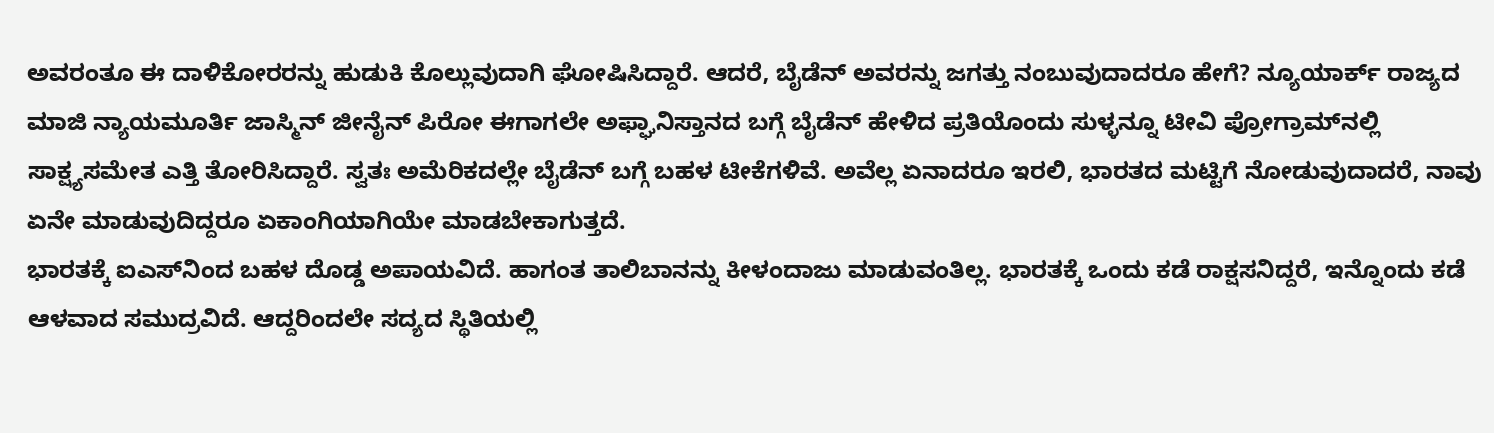ಅವರಂತೂ ಈ ದಾಳಿಕೋರರನ್ನು ಹುಡುಕಿ ಕೊಲ್ಲುವುದಾಗಿ ಘೋಷಿಸಿದ್ದಾರೆ. ಆದರೆ, ಬೈಡೆನ್ ಅವರನ್ನು ಜಗತ್ತು ನಂಬುವುದಾದರೂ ಹೇಗೆ? ನ್ಯೂಯಾರ್ಕ್ ರಾಜ್ಯದ ಮಾಜಿ ನ್ಯಾಯಮೂರ್ತಿ ಜಾಸ್ಮಿನ್ ಜೀನೈನ್ ಪಿರೋ ಈಗಾಗಲೇ ಅಫ್ಘಾನಿಸ್ತಾನದ ಬಗ್ಗೆ ಬೈಡೆನ್ ಹೇಳಿದ ಪ್ರತಿಯೊಂದು ಸುಳ್ಳನ್ನೂ ಟೀವಿ ಪ್ರೋಗ್ರಾಮ್‌ನಲ್ಲಿ ಸಾಕ್ಷ್ಯಸಮೇತ ಎತ್ತಿ ತೋರಿಸಿದ್ದಾರೆ. ಸ್ವತಃ ಅಮೆರಿಕದಲ್ಲೇ ಬೈಡೆನ್ ಬಗ್ಗೆ ಬಹಳ ಟೀಕೆಗಳಿವೆ. ಅವೆಲ್ಲ ಏನಾದರೂ ಇರಲಿ, ಭಾರತದ ಮಟ್ಟಿಗೆ ನೋಡುವುದಾದರೆ, ನಾವು ಏನೇ ಮಾಡುವುದಿದ್ದರೂ ಏಕಾಂಗಿಯಾಗಿಯೇ ಮಾಡಬೇಕಾಗುತ್ತದೆ.
ಭಾರತಕ್ಕೆ ಐಎಸ್‌ನಿಂದ ಬಹಳ ದೊಡ್ಡ ಅಪಾಯವಿದೆ. ಹಾಗಂತ ತಾಲಿಬಾನನ್ನು ಕೀಳಂದಾಜು ಮಾಡುವಂತಿಲ್ಲ. ಭಾರತಕ್ಕೆ ಒಂದು ಕಡೆ ರಾಕ್ಷಸನಿದ್ದರೆ, ಇನ್ನೊಂದು ಕಡೆ ಆಳವಾದ ಸಮುದ್ರವಿದೆ. ಆದ್ದರಿಂದಲೇ ಸದ್ಯದ ಸ್ಥಿತಿಯಲ್ಲಿ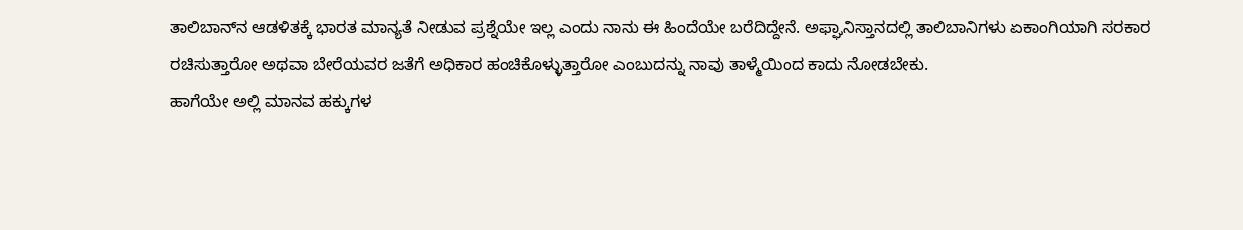ತಾಲಿಬಾನ್‌ನ ಆಡಳಿತಕ್ಕೆ ಭಾರತ ಮಾನ್ಯತೆ ನೀಡುವ ಪ್ರಶ್ನೆಯೇ ಇಲ್ಲ ಎಂದು ನಾನು ಈ ಹಿಂದೆಯೇ ಬರೆದಿದ್ದೇನೆ. ಅಫ್ಘಾನಿಸ್ತಾನದಲ್ಲಿ ತಾಲಿಬಾನಿಗಳು ಏಕಾಂಗಿಯಾಗಿ ಸರಕಾರ ರಚಿಸುತ್ತಾರೋ ಅಥವಾ ಬೇರೆಯವರ ಜತೆಗೆ ಅಧಿಕಾರ ಹಂಚಿಕೊಳ್ಳುತ್ತಾರೋ ಎಂಬುದನ್ನು ನಾವು ತಾಳ್ಮೆಯಿಂದ ಕಾದು ನೋಡಬೇಕು.
ಹಾಗೆಯೇ ಅಲ್ಲಿ ಮಾನವ ಹಕ್ಕುಗಳ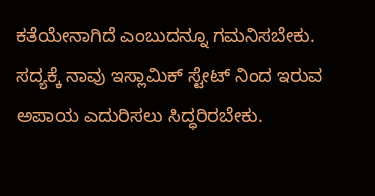ಕತೆಯೇನಾಗಿದೆ ಎಂಬುದನ್ನೂ ಗಮನಿಸಬೇಕು. ಸದ್ಯಕ್ಕೆ ನಾವು ಇಸ್ಲಾಮಿಕ್ ಸ್ಟೇಟ್ ನಿಂದ ಇರುವ ಅಪಾಯ ಎದುರಿಸಲು ಸಿದ್ಧರಿರಬೇಕು.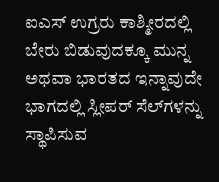ಐಎಸ್ ಉಗ್ರರು ಕಾಶ್ಮೀರದಲ್ಲಿ ಬೇರು ಬಿಡುವುದಕ್ಕೂ ಮುನ್ನ ಅಥವಾ ಭಾರತದ ಇನ್ನಾವುದೇ ಭಾಗದಲ್ಲಿ ಸ್ಲೀಪರ್ ಸೆಲ್‌ಗಳನ್ನು ಸ್ಥಾಪಿಸುವ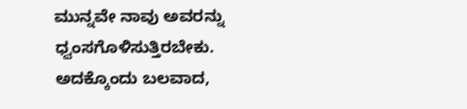ಮುನ್ನವೇ ನಾವು ಅವರನ್ನು ಧ್ವಂಸಗೊಳಿಸುತ್ತಿರಬೇಕು. ಅದಕ್ಕೊಂದು ಬಲವಾದ,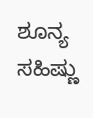ಶೂನ್ಯ ಸಹಿಷ್ಣು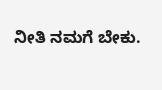ನೀತಿ ನಮಗೆ ಬೇಕು.